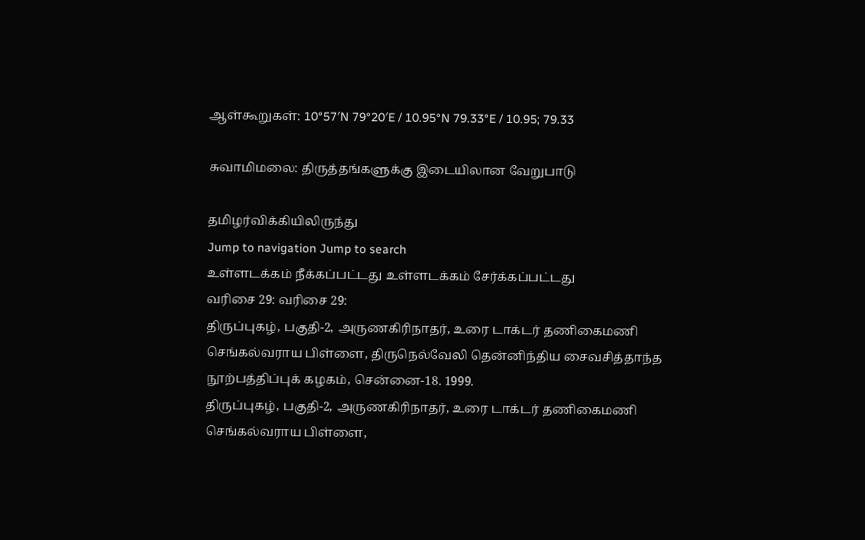ஆள்கூறுகள்: 10°57′N 79°20′E / 10.95°N 79.33°E / 10.95; 79.33

சுவாமிமலை: திருத்தங்களுக்கு இடையிலான வேறுபாடு

தமிழர்விக்கியிலிருந்து
Jump to navigation Jump to search
உள்ளடக்கம் நீக்கப்பட்டது உள்ளடக்கம் சேர்க்கப்பட்டது
வரிசை 29: வரிசை 29:
திருப்புகழ், பகுதி-2, அருணகிரிநாதர், உரை டாக்டர் தணிகைமணி செங்கல்வராய பிள்ளை, திருநெல்வேலி தென்னிந்திய சைவசித்தாந்த நூற்பத்திப்புக் கழகம், சென்னை-18. 1999.
திருப்புகழ், பகுதி-2, அருணகிரிநாதர், உரை டாக்டர் தணிகைமணி செங்கல்வராய பிள்ளை,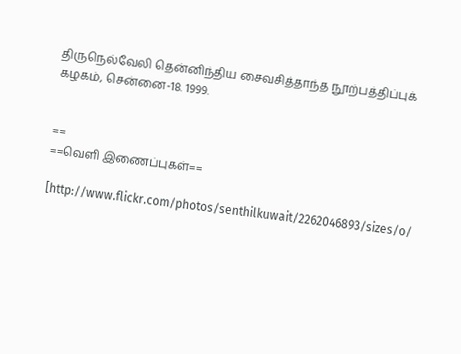திருநெல்வேலி தென்னிந்திய சைவசித்தாந்த நூற்பத்திப்புக் கழகம், சென்னை-18. 1999.


==
==வெளி இணைப்புகள்==

[http://www.flickr.com/photos/senthilkuwait/2262046893/sizes/o/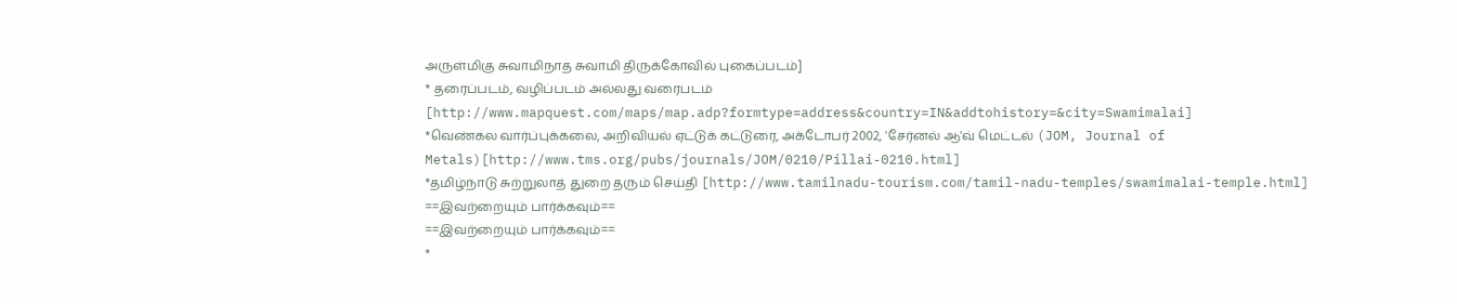அருள்மிகு சுவாமிநாத சுவாமி திருக்கோவில் புகைப்படம்]
* தரைப்படம், வழிப்படம் அல்லது வரைபடம் [http://www.mapquest.com/maps/map.adp?formtype=address&country=IN&addtohistory=&city=Swamimalai]
*வெண்கல வார்ப்புக்கலை, அறிவியல் ஏட்டுக் கட்டுரை, அக்டோபர் 2002, 'சேர்னல் ஆ'வ் மெட்டல் (JOM, Journal of Metals)[http://www.tms.org/pubs/journals/JOM/0210/Pillai-0210.html]
*தமிழ்நாடு சுற்றுலாத் துறை தரும் செய்தி [http://www.tamilnadu-tourism.com/tamil-nadu-temples/swamimalai-temple.html]
==இவற்றையும் பார்க்கவும்==
==இவற்றையும் பார்க்கவும்==
*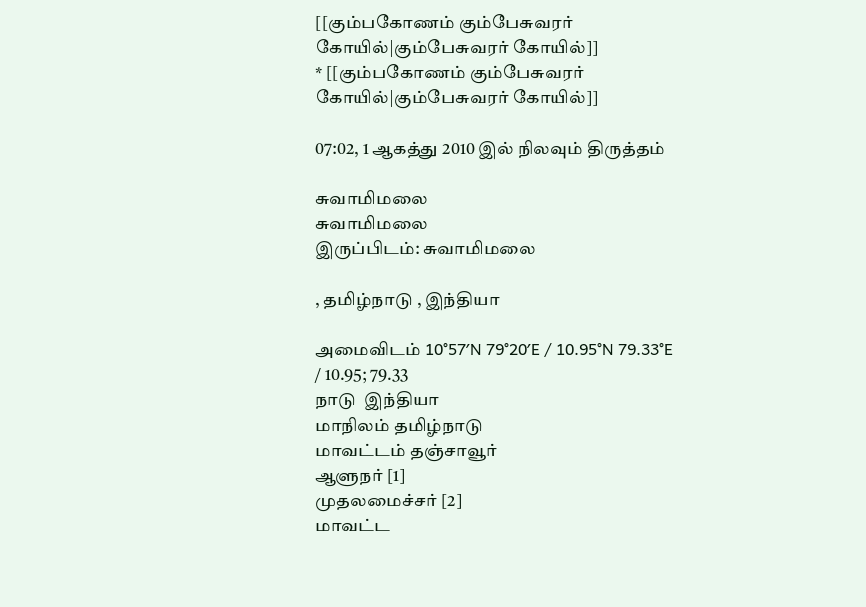[[கும்பகோணம் கும்பேசுவரர் கோயில்|கும்பேசுவரர் கோயில்]]
* [[கும்பகோணம் கும்பேசுவரர் கோயில்|கும்பேசுவரர் கோயில்]]

07:02, 1 ஆகத்து 2010 இல் நிலவும் திருத்தம்

சுவாமிமலை
சுவாமிமலை
இருப்பிடம்: சுவாமிமலை

, தமிழ்நாடு , இந்தியா

அமைவிடம் 10°57′N 79°20′E / 10.95°N 79.33°E / 10.95; 79.33
நாடு  இந்தியா
மாநிலம் தமிழ்நாடு
மாவட்டம் தஞ்சாவூர்
ஆளுநர் [1]
முதலமைச்சர் [2]
மாவட்ட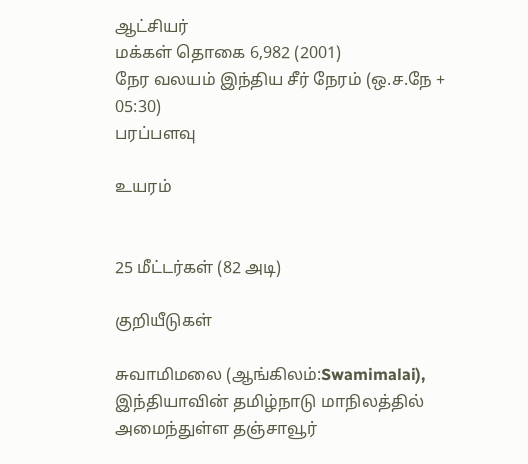ஆட்சியர்
மக்கள் தொகை 6,982 (2001)
நேர வலயம் இந்திய சீர் நேரம் (ஒ.ச.நே + 05:30)
பரப்பளவு

உயரம்


25 மீட்டர்கள் (82 அடி)

குறியீடுகள்

சுவாமிமலை (ஆங்கிலம்:Swamimalai), இந்தியாவின் தமிழ்நாடு மாநிலத்தில் அமைந்துள்ள தஞ்சாவூர்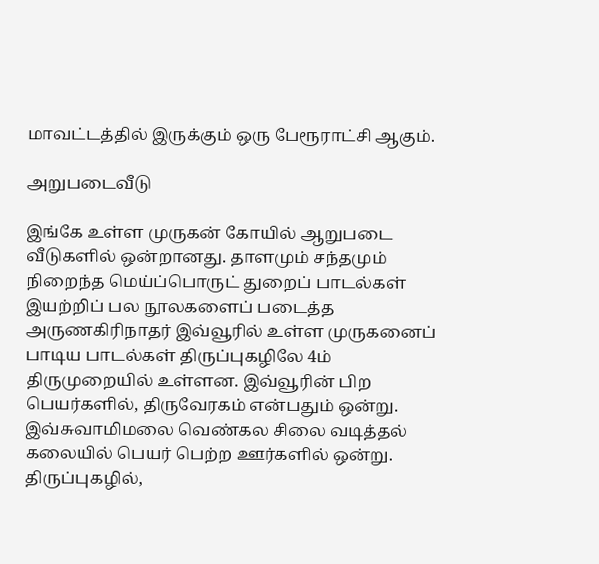மாவட்டத்தில் இருக்கும் ஒரு பேரூராட்சி ஆகும்.

அறுபடைவீடு

இங்கே உள்ள முருகன் கோயில் ஆறுபடை வீடுகளில் ஒன்றானது. தாளமும் சந்தமும் நிறைந்த மெய்ப்பொருட் துறைப் பாடல்கள் இயற்றிப் பல நூலகளைப் படைத்த அருணகிரிநாதர் இவ்வூரில் உள்ள முருகனைப் பாடிய பாடல்கள் திருப்புகழிலே 4ம் திருமுறையில் உள்ளன. இவ்வூரின் பிற பெயர்களில், திருவேரகம் என்பதும் ஒன்று. இவ்சுவாமிமலை வெண்கல சிலை வடித்தல் கலையில் பெயர் பெற்ற ஊர்களில் ஒன்று. திருப்புகழில்,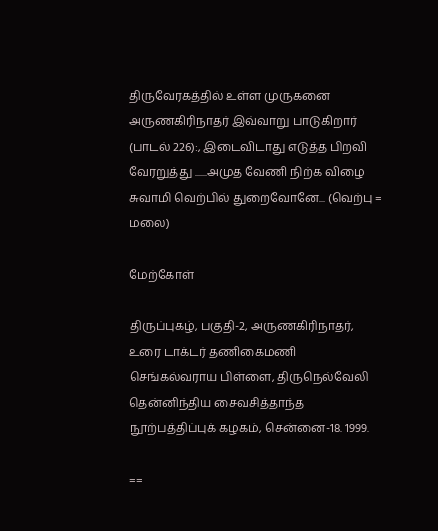திருவேரகத்தில் உள்ள முருகனை அருணகிரிநாதர் இவ்வாறு பாடுகிறார் (பாடல் 226):, இடைவிடாது எடுத்த பிறவி வேரறுத்து ......அமுத வேணி நிற்க விழை சுவாமி வெற்பில் துறைவோனே... (வெற்பு = மலை)

மேற்கோள்

திருப்புகழ், பகுதி-2, அருணகிரிநாதர், உரை டாக்டர் தணிகைமணி செங்கல்வராய பிள்ளை, திருநெல்வேலி தென்னிந்திய சைவசித்தாந்த நூற்பத்திப்புக் கழகம், சென்னை-18. 1999.

==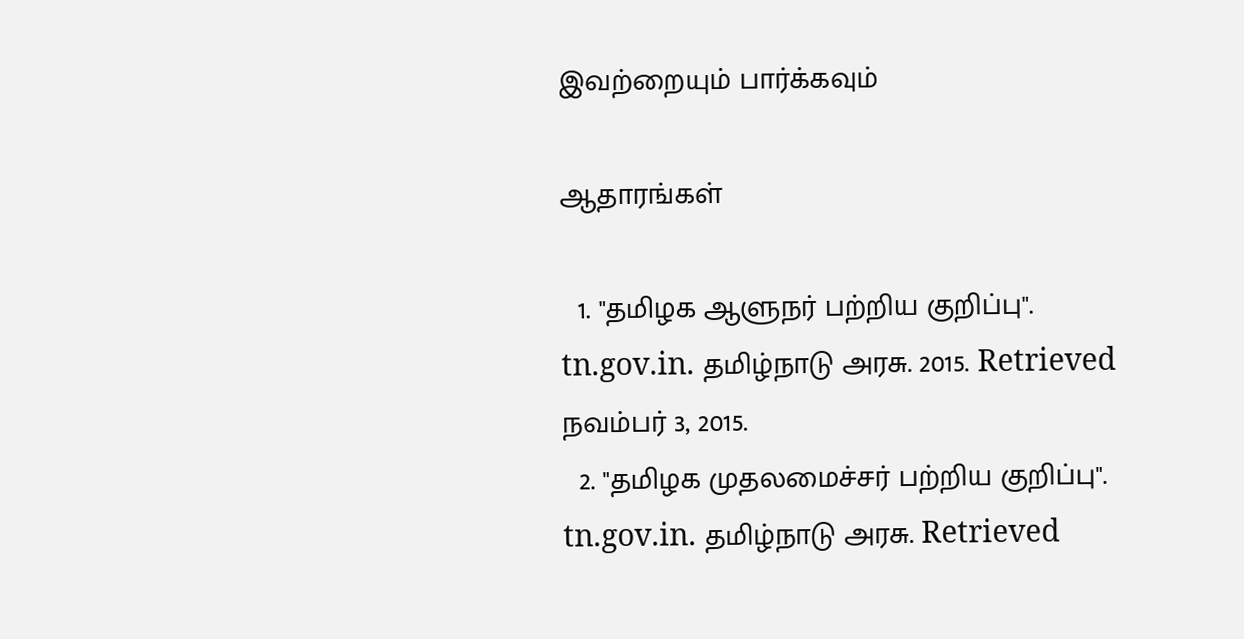இவற்றையும் பார்க்கவும்

ஆதாரங்கள்

  1. "தமிழக ஆளுநர் பற்றிய குறிப்பு". tn.gov.in. தமிழ்நாடு அரசு. 2015. Retrieved நவம்பர் 3, 2015.
  2. "தமிழக முதலமைச்சர் பற்றிய குறிப்பு". tn.gov.in. தமிழ்நாடு அரசு. Retrieved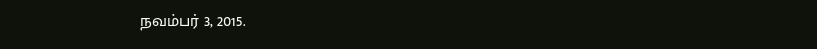நவம்பர் 3, 2015.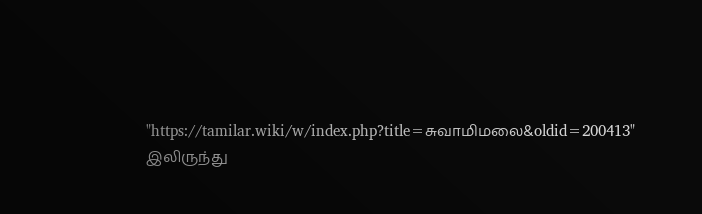"https://tamilar.wiki/w/index.php?title=சுவாமிமலை&oldid=200413" இலிருந்து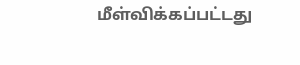மீள்விக்கப்பட்டது